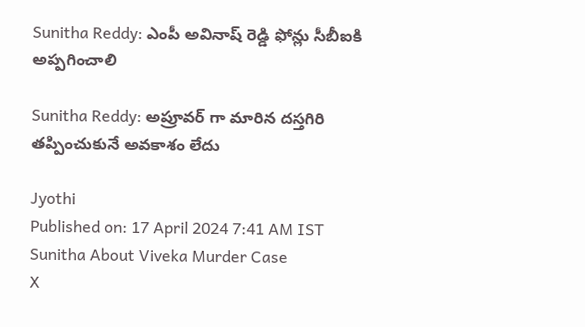Sunitha Reddy: ఎంపీ అవినాష్ రెడ్డి ఫోన్లు సీబీఐకి అప్పగించాలి

Sunitha Reddy: అప్రూవర్ గా మారిన దస్తగిరి తప్పించుకునే అవకాశం లేదు

Jyothi
Published on: 17 April 2024 7:41 AM IST
Sunitha About Viveka Murder Case
X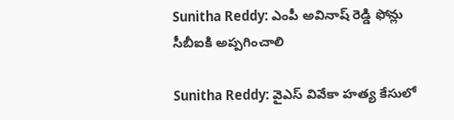Sunitha Reddy: ఎంపీ అవినాష్ రెడ్డి ఫోన్లు సీబీఐకి అప్పగించాలి

Sunitha Reddy: వైఎస్ వివేకా హత్య కేసులో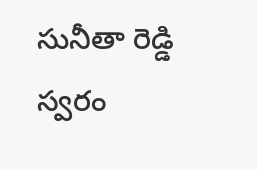సునీతా రెడ్డి స్వరం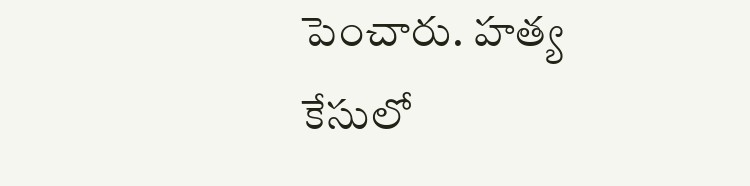పెంచారు. హత్య కేసులో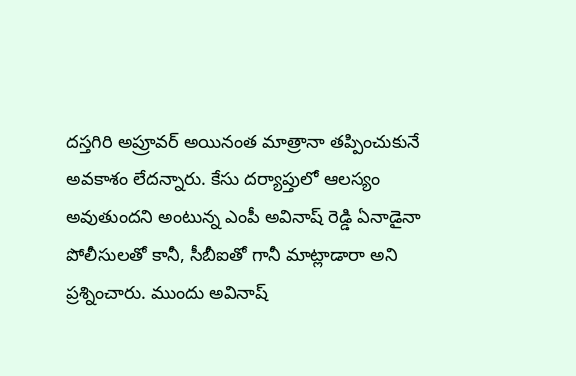దస్తగిరి అప్రూవర్ అయినంత మాత్రానా తప్పించుకునే అవకాశం లేదన్నారు. కేసు దర్యాప్తులో ఆలస్యం అవుతుందని అంటున్న ఎంపీ అవినాష్ రెడ్డి ఏనాడైనా పోలీసులతో కానీ, సీబీఐతో గానీ మాట్లాడారా అని ప్రశ్నించారు. ముందు అవినాష్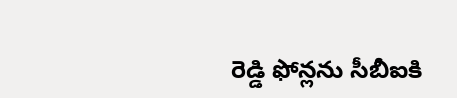రెడ్డి ఫోన్లను సీబీఐకి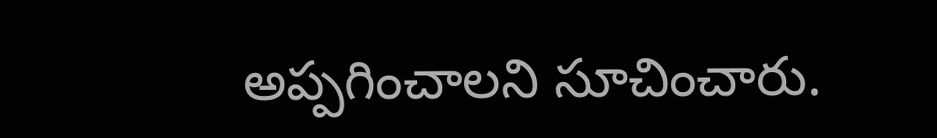అప్పగించాలని సూచించారు.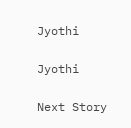Jyothi

Jyothi

Next Story